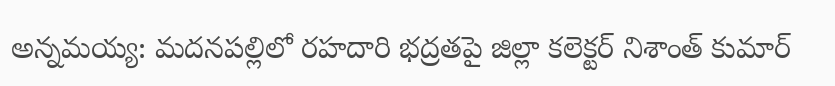అన్నమయ్య: మదనపల్లిలో రహదారి భద్రతపై జిల్లా కలెక్టర్ నిశాంత్ కుమార్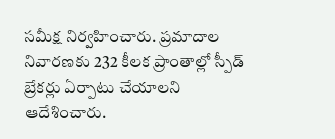సమీక్ష నిర్వహించారు. ప్రమాదాల నివారణకు 232 కీలక ప్రాంతాల్లో స్పీడ్ బ్రేకర్లు ఏర్పాటు చేయాలని ఆదేశించారు.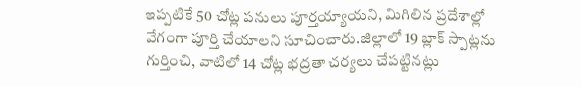ఇప్పటికే 50 చోట్ల పనులు పూర్తయ్యాయని, మిగిలిన ప్రదేశాల్లో వేగంగా పూర్తి చేయాలని సూచించారు.జిల్లాలో 19 బ్లాక్ స్పాట్లను గుర్తించి, వాటిలో 14 చోట్ల భద్రతా చర్యలు చేపట్టినట్లు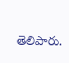తెలిపారు.